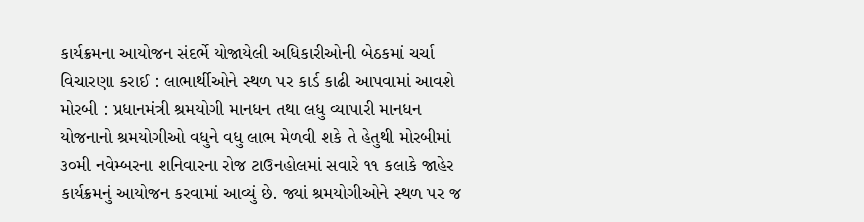કાર્યક્રમના આયોજન સંદર્ભે યોજાયેલી અધિકારીઓની બેઠકમાં ચર્ચા વિચારણા કરાઈ : લાભાર્થીઓને સ્થળ પર કાર્ડ કાઢી આપવામાં આવશે મોરબી : પ્રધાનમંત્રી શ્રમયોગી માનધન તથા લધુ વ્યાપારી માનધન યોજનાનો શ્રમયોગીઓ વધુને વધુ લાભ મેળવી શકે તે હેતુથી મોરબીમાં ૩૦મી નવેમ્બરના શનિવારના રોજ ટાઉનહોલમાં સવારે ૧૧ કલાકે જાહેર કાર્યક્રમનું આયોજન કરવામાં આવ્યું છે. જ્યાં શ્રમયોગીઓને સ્થળ પર જ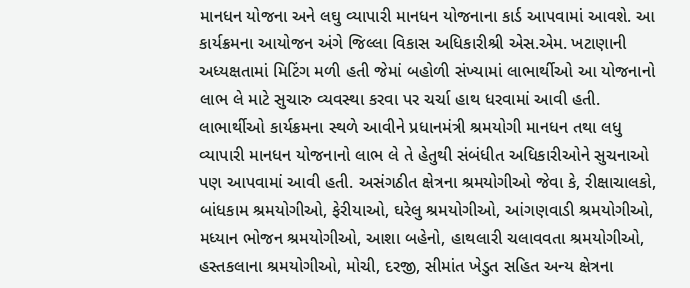માનધન યોજના અને લઘુ વ્યાપારી માનધન યોજનાના કાર્ડ આપવામાં આવશે. આ કાર્યક્રમના આયોજન અંગે જિલ્લા વિકાસ અધિકારીશ્રી એસ.એમ. ખટાણાની અધ્યક્ષતામાં મિટિંગ મળી હતી જેમાં બહોળી સંખ્યામાં લાભાર્થીઓ આ યોજનાનો લાભ લે માટે સુચારુ વ્યવસ્થા કરવા પર ચર્ચા હાથ ધરવામાં આવી હતી. લાભાર્થીઓ કાર્યક્રમના સ્થળે આવીને પ્રધાનમંત્રી શ્રમયોગી માનધન તથા લધુ વ્યાપારી માનધન યોજનાનો લાભ લે તે હેતુથી સંબંધીત અધિકારીઓને સુચનાઓ પણ આપવામાં આવી હતી. અસંગઠીત ક્ષેત્રના શ્રમયોગીઓ જેવા કે, રીક્ષાચાલકો, બાંધકામ શ્રમયોગીઓ, ફેરીયાઓ, ઘરેલુ શ્રમયોગીઓ, આંગણવાડી શ્રમયોગીઓ, મધ્યાન ભોજન શ્રમયોગીઓ, આશા બહેનો, હાથલારી ચલાવવતા શ્રમયોગીઓ, હસ્તકલાના શ્રમયોગીઓ, મોચી, દરજી, સીમાંત ખેડુત સહિત અન્ય ક્ષેત્રના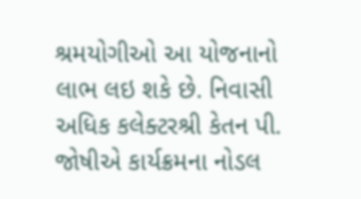શ્રમયોગીઓ આ યોજનાનો લાભ લઇ શકે છે. નિવાસી અધિક કલેક્ટરશ્રી કેતન પી. જોષીએ કાર્યક્રમના નોડલ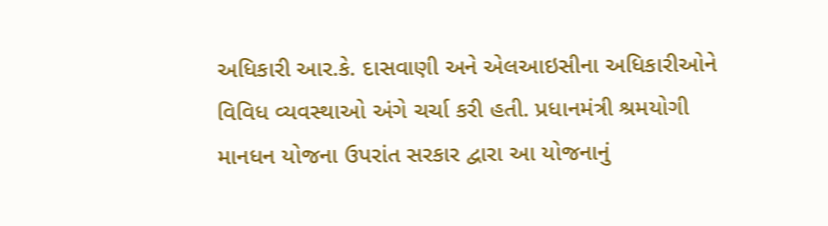અધિકારી આર.કે. દાસવાણી અને એલઆઇસીના અધિકારીઓને વિવિધ વ્યવસ્થાઓ અંગે ચર્ચા કરી હતી. પ્રધાનમંત્રી શ્રમયોગી માનધન યોજના ઉપરાંત સરકાર દ્વારા આ યોજનાનું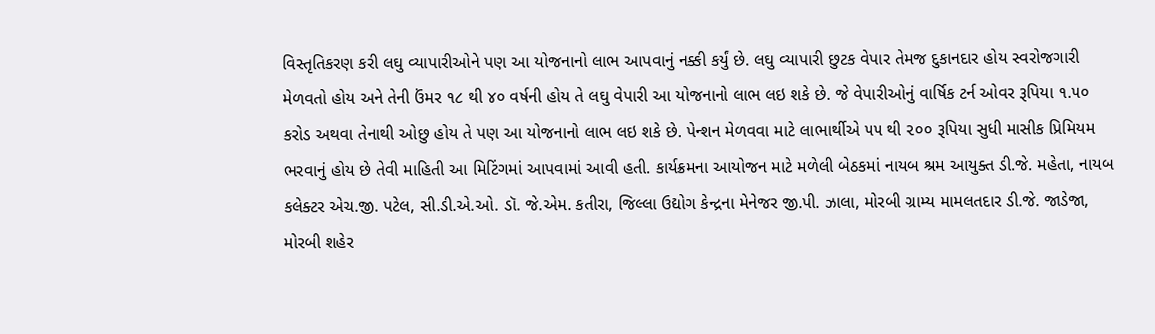વિસ્તૃતિકરણ કરી લઘુ વ્યાપારીઓને પણ આ યોજનાનો લાભ આપવાનું નક્કી કર્યું છે. લઘુ વ્યાપારી છુટક વેપાર તેમજ દુકાનદાર હોય સ્વરોજગારી મેળવતો હોય અને તેની ઉંમર ૧૮ થી ૪૦ વર્ષની હોય તે લઘુ વેપારી આ યોજનાનો લાભ લઇ શકે છે. જે વેપારીઓનું વાર્ષિક ટર્ન ઓવર રૂપિયા ૧.૫૦ કરોડ અથવા તેનાથી ઓછુ હોય તે પણ આ યોજનાનો લાભ લઇ શકે છે. પેન્શન મેળવવા માટે લાભાર્થીએ ૫૫ થી ૨૦૦ રૂપિયા સુધી માસીક પ્રિમિયમ ભરવાનું હોય છે તેવી માહિતી આ મિટિંગમાં આપવામાં આવી હતી. કાર્યક્રમના આયોજન માટે મળેલી બેઠકમાં નાયબ શ્રમ આયુક્ત ડી.જે. મહેતા, નાયબ કલેક્ટર એચ.જી. પટેલ, સી.ડી.એ.ઓ. ડૉ. જે.એમ. કતીરા, જિલ્લા ઉદ્યોગ કેન્દ્રના મેનેજર જી.પી. ઝાલા, મોરબી ગ્રામ્ય મામલતદાર ડી.જે. જાડેજા, મોરબી શહેર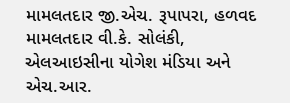મામલતદાર જી.એચ. રૂપાપરા, હળવદ મામલતદાર વી.કે. સોલંકી, એલઆઇસીના યોગેશ મંડિયા અને એચ.આર.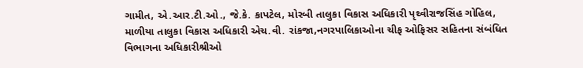ગામીત, એ.આર.ટી.ઓ., જે.કે. કાપટેલ, મોરબી તાલુકા વિકાસ અધિકારી પૃથ્વીરાજસિંહ ગોહિલ, માળીયા તાલુકા વિકાસ અધિકારી એચ.વી. રાંકજા,નગરપાલિકાઓના ચીફ ઓફિસર સહિતના સંબંધિત વિભાગના અધિકારીશ્રીઓ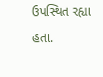ઉપસ્થિત રહ્યા હતા.